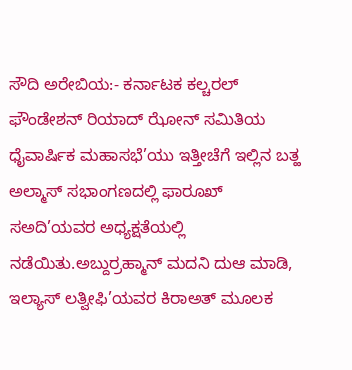ಸೌದಿ ಅರೇಬಿಯ:- ಕರ್ನಾಟಕ ಕಲ್ಚರಲ್ ಫೌಂಡೇಶನ್ ರಿಯಾದ್ ಝೋನ್ ಸಮಿತಿಯ ಧೈವಾರ್ಷಿಕ ಮಹಾಸಭೆ’ಯು ಇತ್ತೀಚೆಗೆ ಇಲ್ಲಿನ ಬತ್ಹ ಅಲ್ಮಾಸ್ ಸಭಾಂಗಣದಲ್ಲಿ ಫಾರೂಖ್ ಸಅದಿ’ಯವರ ಅಧ್ಯಕ್ಷತೆಯಲ್ಲಿ ನಡೆಯಿತು.ಅಬ್ದುರ್ರಹ್ಮಾನ್ ಮದನಿ ದುಆ ಮಾಡಿ, ಇಲ್ಯಾಸ್ ಲತ್ವೀಫಿ’ಯವರ ಕಿರಾಅತ್ ಮೂಲಕ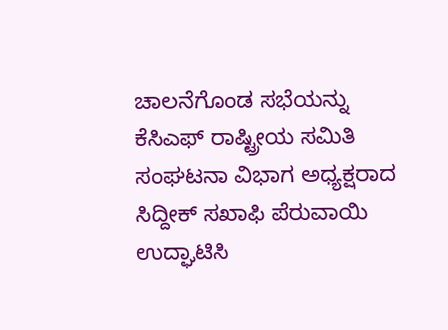ಚಾಲನೆಗೊಂಡ ಸಭೆಯನ್ನು ಕೆಸಿಎಫ್ ರಾಷ್ಟ್ರೀಯ ಸಮಿತಿ ಸಂಘಟನಾ ವಿಭಾಗ ಅಧ್ಯಕ್ಷರಾದ ಸಿದ್ದೀಕ್ ಸಖಾಫಿ ಪೆರುವಾಯಿ ಉದ್ಘಾಟಿಸಿ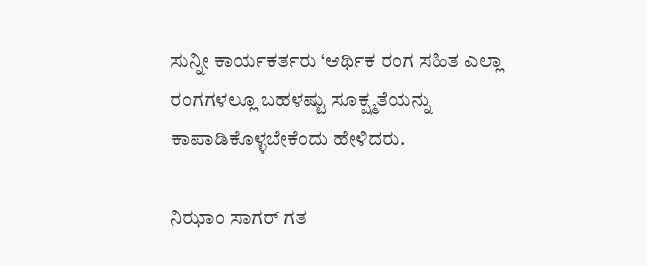ಸುನ್ನೀ ಕಾರ್ಯಕರ್ತರು ‘ಆರ್ಥಿಕ ರಂಗ ಸಹಿತ ಎಲ್ಲಾ ರಂಗಗಳಲ್ಲೂ ಬಹಳಷ್ಟು ಸೂಕ್ಷ್ಮತೆಯನ್ನು ಕಾಪಾಡಿಕೊಳ್ಳಬೇಕೆಂದು ಹೇಳಿದರು.

ನಿಝಾಂ ಸಾಗರ್ ಗತ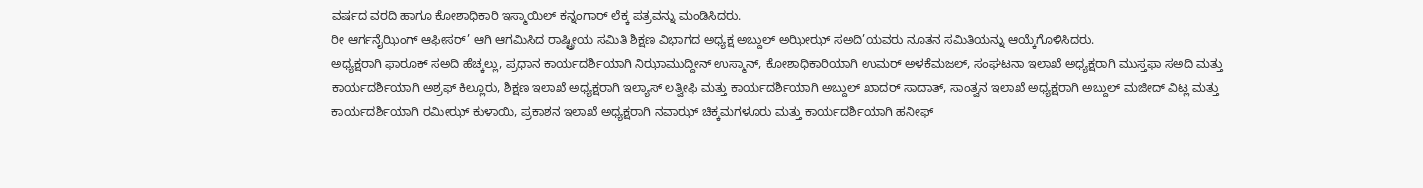ವರ್ಷದ ವರದಿ ಹಾಗೂ ಕೋಶಾಧಿಕಾರಿ ಇಸ್ಮಾಯಿಲ್ ಕನ್ನಂಗಾರ್ ಲೆಕ್ಕ ಪತ್ರವನ್ನು ಮಂಡಿಸಿದರು.
ರೀ ಆರ್ಗನೈಝಿಂಗ್ ಆಫೀಸರ್’ ಆಗಿ ಆಗಮಿಸಿದ ರಾಷ್ಟ್ರೀಯ ಸಮಿತಿ ಶಿಕ್ಷಣ ವಿಭಾಗದ ಅಧ್ಯಕ್ಷ ಅಬ್ದುಲ್ ಅಝೀಝ್ ಸಅದಿ’ಯವರು ನೂತನ ಸಮಿತಿಯನ್ನು ಆಯ್ಕೆಗೊಳಿಸಿದರು.
ಅಧ್ಯಕ್ಷರಾಗಿ ಫಾರೂಕ್ ಸಅದಿ ಹೆಚ್ಕಲ್ಲು, ಪ್ರಧಾನ ಕಾರ್ಯದರ್ಶಿಯಾಗಿ ನಿಝಾಮುದ್ದೀನ್ ಉಸ್ಮಾನ್, ಕೋಶಾಧಿಕಾರಿಯಾಗಿ ಉಮರ್ ಅಳಕೆಮಜಲ್, ಸಂಘಟನಾ ಇಲಾಖೆ ಅಧ್ಯಕ್ಷರಾಗಿ ಮುಸ್ತಫಾ ಸಅದಿ ಮತ್ತು ಕಾರ್ಯದರ್ಶಿಯಾಗಿ ಅಶ್ರಫ್ ಕಿಲ್ಲೂರು, ಶಿಕ್ಷಣ ಇಲಾಖೆ ಅಧ್ಯಕ್ಷರಾಗಿ ಇಲ್ಯಾಸ್ ಲತ್ವೀಫಿ ಮತ್ತು ಕಾರ್ಯದರ್ಶಿಯಾಗಿ ಅಬ್ದುಲ್ ಖಾದರ್ ಸಾದಾತ್, ಸಾಂತ್ವನ ಇಲಾಖೆ ಅಧ್ಯಕ್ಷರಾಗಿ ಅಬ್ದುಲ್ ಮಜೀದ್ ವಿಟ್ಲ ಮತ್ತು ಕಾರ್ಯದರ್ಶಿಯಾಗಿ ರಮೀಝ್ ಕುಳಾಯಿ, ಪ್ರಕಾಶನ ಇಲಾಖೆ ಅಧ್ಯಕ್ಷರಾಗಿ ನವಾಝ್ ಚಿಕ್ಕಮಗಳೂರು ಮತ್ತು ಕಾರ್ಯದರ್ಶಿಯಾಗಿ ಹನೀಫ್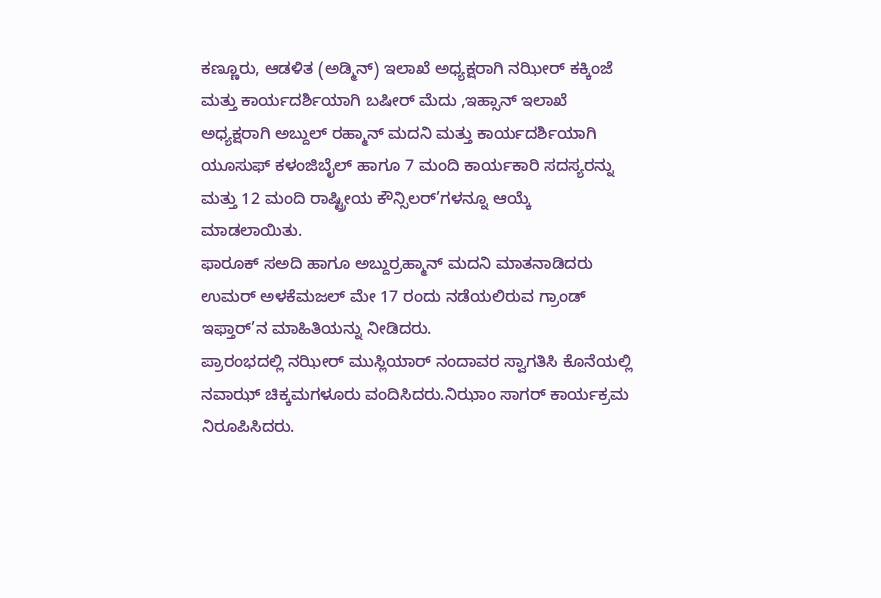ಕಣ್ಣೂರು, ಆಡಳಿತ (ಅಡ್ಮಿನ್) ಇಲಾಖೆ ಅಧ್ಯಕ್ಷರಾಗಿ ನಝೀರ್ ಕಕ್ಕಿಂಜೆ ಮತ್ತು ಕಾರ್ಯದರ್ಶಿಯಾಗಿ ಬಷೀರ್ ಮೆದು ,ಇಹ್ಸಾನ್ ಇಲಾಖೆ ಅಧ್ಯಕ್ಷರಾಗಿ ಅಬ್ದುಲ್ ರಹ್ಮಾನ್ ಮದನಿ ಮತ್ತು ಕಾರ್ಯದರ್ಶಿಯಾಗಿ ಯೂಸುಫ್ ಕಳಂಜಿಬೈಲ್ ಹಾಗೂ 7 ಮಂದಿ ಕಾರ್ಯಕಾರಿ ಸದಸ್ಯರನ್ನು ಮತ್ತು 12 ಮಂದಿ ರಾಷ್ಟ್ರೀಯ ಕೌನ್ಸಿಲರ್’ಗಳನ್ನೂ ಆಯ್ಕೆ ಮಾಡಲಾಯಿತು.
ಫಾರೂಕ್ ಸಅದಿ ಹಾಗೂ ಅಬ್ದುರ್ರಹ್ಮಾನ್ ಮದನಿ ಮಾತನಾಡಿದರು ಉಮರ್ ಅಳಕೆಮಜಲ್ ಮೇ 17 ರಂದು ನಡೆಯಲಿರುವ ಗ್ರಾಂಡ್ ಇಫ್ತಾರ್’ನ ಮಾಹಿತಿಯನ್ನು ನೀಡಿದರು.
ಪ್ರಾರಂಭದಲ್ಲಿ ನಝೀರ್ ಮುಸ್ಲಿಯಾರ್ ನಂದಾವರ ಸ್ವಾಗತಿಸಿ ಕೊನೆಯಲ್ಲಿ ನವಾಝ್ ಚಿಕ್ಕಮಗಳೂರು ವಂದಿಸಿದರು.ನಿಝಾಂ ಸಾಗರ್ ಕಾರ್ಯಕ್ರಮ ನಿರೂಪಿಸಿದರು.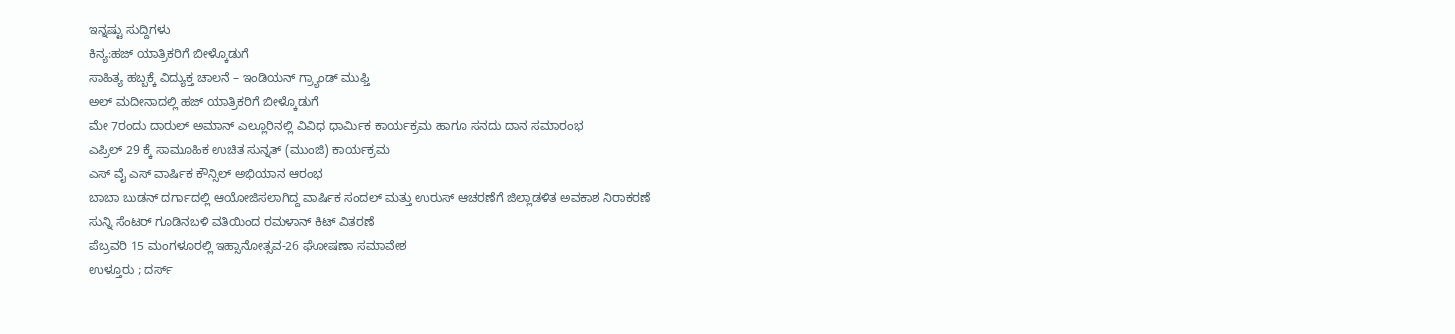ಇನ್ನಷ್ಟು ಸುದ್ದಿಗಳು
ಕಿನ್ಯ:ಹಜ್ ಯಾತ್ರಿಕರಿಗೆ ಬೀಳ್ಕೊಡುಗೆ
ಸಾಹಿತ್ಯ ಹಬ್ಬಕ್ಕೆ ವಿದ್ಯುಕ್ತ ಚಾಲನೆ – ಇಂಡಿಯನ್ ಗ್ರ್ಯಾಂಡ್ ಮುಫ್ತಿ
ಅಲ್ ಮದೀನಾದಲ್ಲಿ ಹಜ್ ಯಾತ್ರಿಕರಿಗೆ ಬೀಳ್ಕೊಡುಗೆ
ಮೇ 7ರಂದು ದಾರುಲ್ ಅಮಾನ್ ಎಲ್ಲೂರಿನಲ್ಲಿ ವಿವಿಧ ಧಾರ್ಮಿಕ ಕಾರ್ಯಕ್ರಮ ಹಾಗೂ ಸನದು ದಾನ ಸಮಾರಂಭ
ಎಪ್ರಿಲ್ 29 ಕ್ಕೆ ಸಾಮೂಹಿಕ ಉಚಿತ ಸುನ್ನತ್ (ಮುಂಜಿ) ಕಾರ್ಯಕ್ರಮ
ಎಸ್ ವೈ ಎಸ್ ವಾರ್ಷಿಕ ಕೌನ್ಸಿಲ್ ಅಭಿಯಾನ ಆರಂಭ
ಬಾಬಾ ಬುಡನ್ ದರ್ಗಾದಲ್ಲಿ ಆಯೋಜಿಸಲಾಗಿದ್ದ ವಾರ್ಷಿಕ ಸಂದಲ್ ಮತ್ತು ಉರುಸ್ ಆಚರಣೆಗೆ ಜಿಲ್ಲಾಡಳಿತ ಅವಕಾಶ ನಿರಾಕರಣೆ
ಸುನ್ನಿ ಸೆಂಟರ್ ಗೂಡಿನಬಳಿ ವತಿಯಿಂದ ರಮಳಾನ್ ಕಿಟ್ ವಿತರಣೆ
ಪೆಬ್ರವರಿ 15 ಮಂಗಳೂರಲ್ಲಿ ಇಹ್ಸಾನೋತ್ಸವ-26 ಘೋಷಣಾ ಸಮಾವೇಶ
ಉಳ್ತೂರು ; ದರ್ಸ್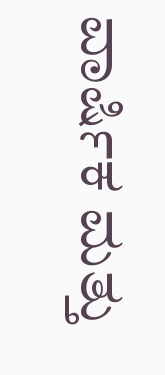ವಾರ್ಷಿಕ ಮತ್ತು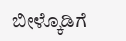ಬೀಳ್ಕೊಡಿಗೆ